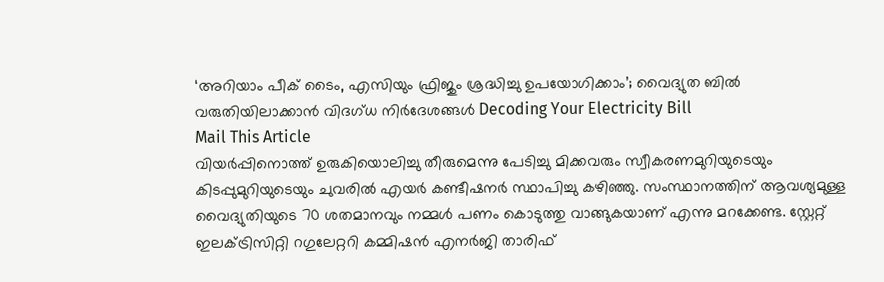‘അറിയാം പീക് ടൈം, എസിയും ഫ്രിജും ശ്രദ്ധിച്ചു ഉപയോഗിക്കാം’; വൈദ്യുത ബിൽ വരുതിയിലാക്കാൻ വിദഗ്ധ നിർദേശങ്ങൾ Decoding Your Electricity Bill
Mail This Article
വിയർപ്പിനൊത്ത് ഉരുകിയൊലിച്ചു തീരുമെന്നു പേടിച്ചു മിക്കവരും സ്വീകരണമുറിയുടെയും കിടപ്പുമുറിയുടെയും ചുവരിൽ എയർ കണ്ടീഷനർ സ്ഥാപിച്ചു കഴിഞ്ഞു. സംസ്ഥാനത്തിന് ആവശ്യമുള്ള വൈദ്യുതിയുടെ 70 ശതമാനവും നമ്മൾ പണം കൊടുത്തു വാങ്ങുകയാണ് എന്നു മറക്കേണ്ട. സ്റ്റേറ്റ് ഇലക്ട്രിസിറ്റി റഗുലേറ്ററി കമ്മിഷൻ എനർജി താരിഫ്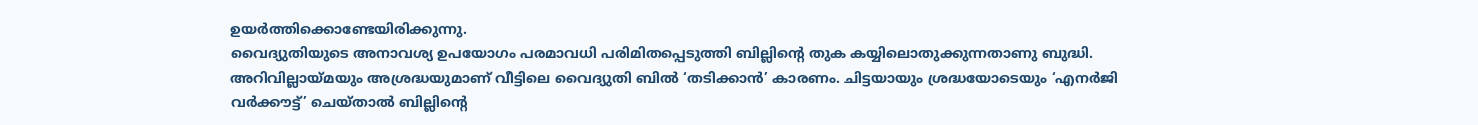ഉയർത്തിക്കൊണ്ടേയിരിക്കുന്നു.
വൈദ്യുതിയുടെ അനാവശ്യ ഉപയോഗം പരമാവധി പരിമിതപ്പെടുത്തി ബില്ലിന്റെ തുക കയ്യിലൊതുക്കുന്നതാണു ബുദ്ധി. അറിവില്ലായ്മയും അശ്രദ്ധയുമാണ് വീട്ടിലെ വൈദ്യുതി ബിൽ ‘തടിക്കാൻ’ കാരണം. ചിട്ടയായും ശ്രദ്ധയോടെയും ‘എനർജി വർക്കൗട്ട്’ ചെയ്താൽ ബില്ലിന്റെ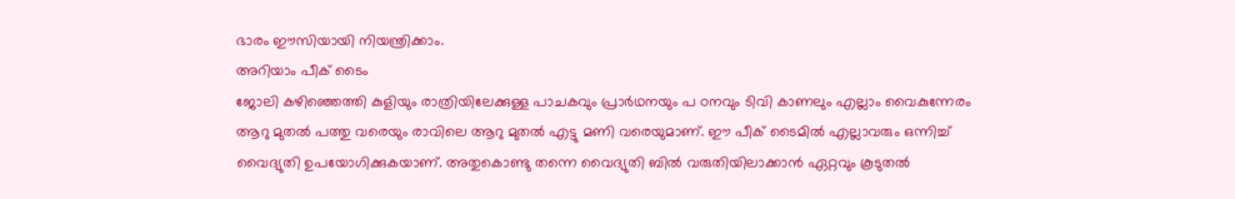ഭാരം ഈസിയായി നിയന്ത്രിക്കാം.
അറിയാം പീക് ടൈം
ജോലി കഴിഞ്ഞെത്തി കുളിയും രാത്രിയിലേക്കുള്ള പാചകവും പ്രാർഥനയും പ ഠനവും ടിവി കാണലും എല്ലാം വൈകുന്നേരം ആറു മുതൽ പത്തു വരെയും രാവിലെ ആറു മുതൽ എട്ടു മണി വരെയുമാണ്. ഈ പീക് ടൈമിൽ എല്ലാവരും ഒന്നിച്ച് വൈദ്യുതി ഉപയോഗിക്കുകയാണ്. അതുകൊണ്ടു തന്നെ വൈദ്യുതി ബിൽ വരുതിയിലാക്കാൻ ഏറ്റവും കൂടുതൽ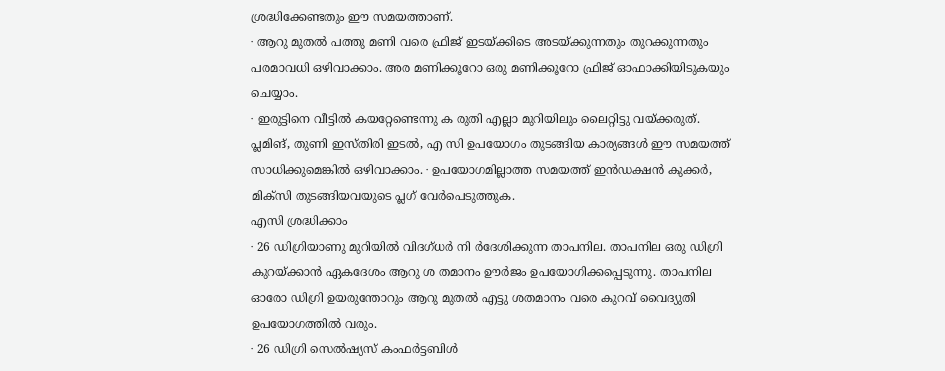ശ്രദ്ധിക്കേണ്ടതും ഈ സമയത്താണ്.
∙ ആറു മുതൽ പത്തു മണി വരെ ഫ്രിജ് ഇടയ്ക്കിടെ അടയ്ക്കുന്നതും തുറക്കുന്നതും പരമാവധി ഒഴിവാക്കാം. അര മണിക്കൂറോ ഒരു മണിക്കൂറോ ഫ്രിജ് ഓഫാക്കിയിടുകയും ചെയ്യാം.
∙ ഇരുട്ടിനെ വീട്ടിൽ കയറ്റേണ്ടെന്നു ക രുതി എല്ലാ മുറിയിലും ലൈറ്റിട്ടു വയ്ക്കരുത്. പ്ലമിങ്, തുണി ഇസ്തിരി ഇടൽ, എ സി ഉപയോഗം തുടങ്ങിയ കാര്യങ്ങൾ ഈ സമയത്ത് സാധിക്കുമെങ്കിൽ ഒഴിവാക്കാം. ∙ ഉപയോഗമില്ലാത്ത സമയത്ത് ഇൻഡക്ഷൻ കുക്കർ, മിക്സി തുടങ്ങിയവയുടെ പ്ലഗ് വേർപെടുത്തുക.
എസി ശ്രദ്ധിക്കാം
∙ 26 ഡിഗ്രിയാണു മുറിയിൽ വിദഗ്ധർ നി ർദേശിക്കുന്ന താപനില. താപനില ഒരു ഡിഗ്രി കുറയ്ക്കാൻ ഏകദേശം ആറു ശ തമാനം ഊർജം ഉപയോഗിക്കപ്പെടുന്നു. താപനില ഓരോ ഡിഗ്രി ഉയരുന്തോറും ആറു മുതൽ എട്ടു ശതമാനം വരെ കുറവ് വൈദ്യുതി ഉപയോഗത്തിൽ വരും.
∙ 26 ഡിഗ്രി സെൽഷ്യസ് കംഫർട്ടബിൾ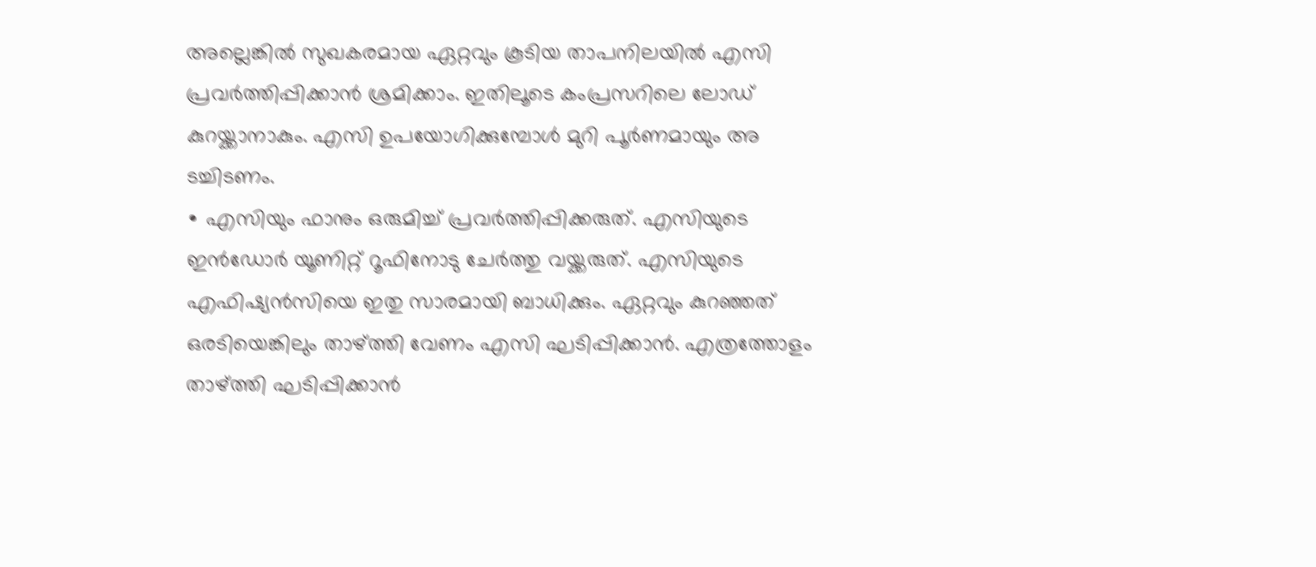അല്ലെങ്കിൽ സുഖകരമായ ഏറ്റവും കൂടിയ താപനിലയിൽ എസി പ്രവർത്തിപ്പിക്കാൻ ശ്രമിക്കാം. ഇതിലൂടെ കംപ്രസറിലെ ലോഡ് കുറയ്ക്കാനാകും. എസി ഉപയോഗിക്കുമ്പോൾ മുറി പൂർണമായും അ ടച്ചിടണം.
∙ എസിയും ഫാനും ഒരുമിച്ച് പ്രവർത്തിപ്പിക്കരുത്. എസിയുടെ ഇൻഡോർ യൂണിറ്റ് റൂഫിനോടു ചേർത്തു വയ്ക്കരുത്. എസിയുടെ എഫിഷ്യൻസിയെ ഇതു സാരമായി ബാധിക്കും. ഏറ്റവും കുറഞ്ഞത് ഒരടിയെങ്കിലും താഴ്ത്തി വേണം എസി ഘടിപ്പിക്കാൻ. എത്രത്തോളം താഴ്ത്തി ഘടിപ്പിക്കാൻ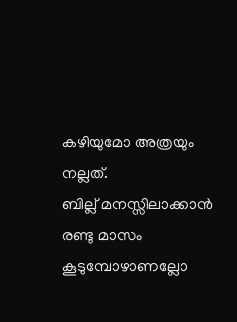കഴിയുമോ അത്രയും നല്ലത്.
ബില്ല് മനസ്സിലാക്കാൻ
രണ്ടു മാസം കൂടുമ്പോഴാണല്ലോ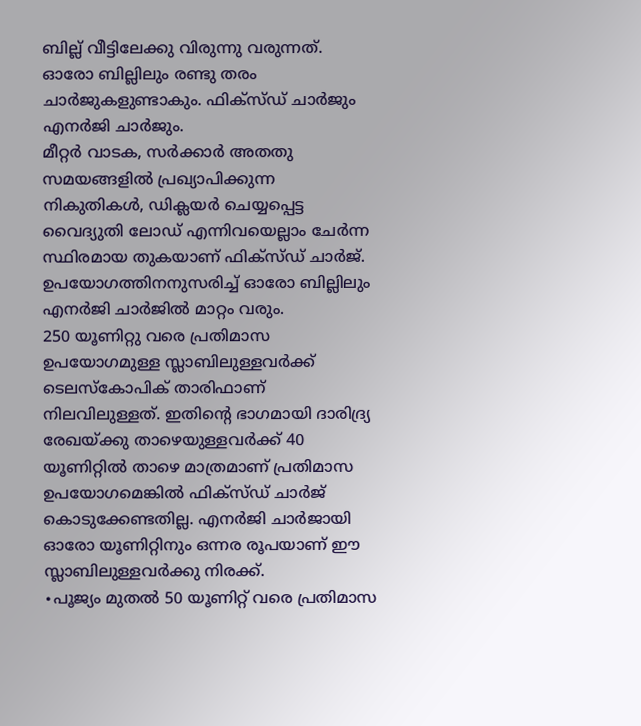ബില്ല് വീട്ടിലേക്കു വിരുന്നു വരുന്നത്. ഓരോ ബില്ലിലും രണ്ടു തരം ചാർജുകളുണ്ടാകും. ഫിക്സ്ഡ് ചാർജും എനർജി ചാർജും.
മീറ്റർ വാടക, സർക്കാർ അതതു സമയങ്ങളിൽ പ്രഖ്യാപിക്കുന്ന നികുതികൾ, ഡിക്ലയർ ചെയ്യപ്പെട്ട വൈദ്യുതി ലോഡ് എന്നിവയെല്ലാം ചേർന്ന സ്ഥിരമായ തുകയാണ് ഫിക്സ്ഡ് ചാർജ്. ഉപയോഗത്തിനനുസരിച്ച് ഓരോ ബില്ലിലും എനർജി ചാർജിൽ മാറ്റം വരും.
250 യൂണിറ്റു വരെ പ്രതിമാസ ഉപയോഗമുള്ള സ്ലാബിലുള്ളവർക്ക് ടെലസ്കോപിക് താരിഫാണ് നിലവിലുള്ളത്. ഇതിന്റെ ഭാഗമായി ദാരിദ്ര്യ രേഖയ്ക്കു താഴെയുള്ളവർക്ക് 40 യൂണിറ്റിൽ താഴെ മാത്രമാണ് പ്രതിമാസ ഉപയോഗമെങ്കിൽ ഫിക്സ്ഡ് ചാർജ് കൊടുക്കേണ്ടതില്ല. എനർജി ചാർജായി ഓരോ യൂണിറ്റിനും ഒന്നര രൂപയാണ് ഈ സ്ലാബിലുള്ളവർക്കു നിരക്ക്.
∙പൂജ്യം മുതൽ 50 യൂണിറ്റ് വരെ പ്രതിമാസ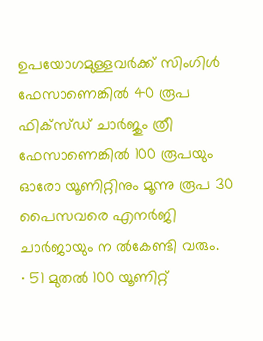ഉപയോഗമുള്ളവർക്ക് സിംഗിൾ ഫേസാണെങ്കിൽ 40 രൂപ ഫിക്സ്ഡ് ചാർജും ത്രീ ഫേസാണെങ്കിൽ 100 രൂപയും ഓരോ യൂണിറ്റിനും മൂന്നു രൂപ 30 പൈസവരെ എനർജി ചാർജായും ന ൽകേണ്ടി വരും.
∙ 51 മുതൽ 100 യൂണിറ്റ്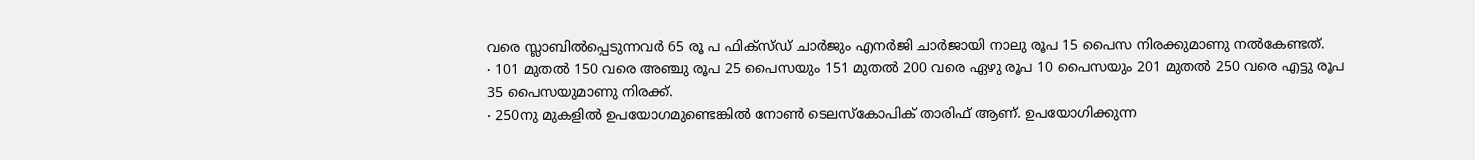വരെ സ്ലാബിൽപ്പെടുന്നവർ 65 രൂ പ ഫിക്സ്ഡ് ചാർജും എനർജി ചാർജായി നാലു രൂപ 15 പൈസ നിരക്കുമാണു നൽകേണ്ടത്.
∙ 101 മുതൽ 150 വരെ അഞ്ചു രൂപ 25 പൈസയും 151 മുതൽ 200 വരെ ഏഴു രൂപ 10 പൈസയും 201 മുതൽ 250 വരെ എട്ടു രൂപ 35 പൈസയുമാണു നിരക്ക്.
∙ 250നു മുകളിൽ ഉപയോഗമുണ്ടെങ്കിൽ നോൺ ടെലസ്കോപിക് താരിഫ് ആണ്. ഉപയോഗിക്കുന്ന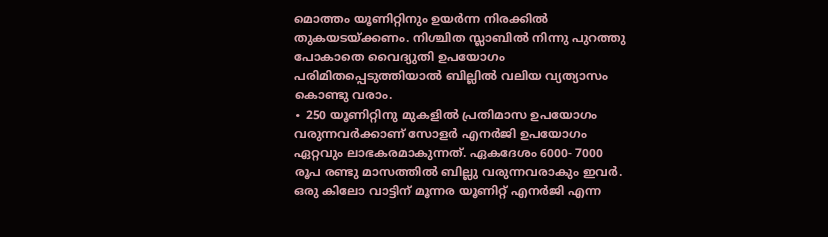മൊത്തം യൂണിറ്റിനും ഉയർന്ന നിരക്കിൽ തുകയടയ്ക്കണം. നിശ്ചിത സ്ലാബിൽ നിന്നു പുറത്തു പോകാതെ വൈദ്യുതി ഉപയോഗം പരിമിതപ്പെടുത്തിയാൽ ബില്ലിൽ വലിയ വ്യത്യാസം കൊണ്ടു വരാം.
∙ 250 യൂണിറ്റിനു മുകളിൽ പ്രതിമാസ ഉപയോഗം വരുന്നവർക്കാണ് സോളർ എനർജി ഉപയോഗം ഏറ്റവും ലാഭകരമാകുന്നത്. ഏകദേശം 6000- 7000 രൂപ രണ്ടു മാസത്തിൽ ബില്ലു വരുന്നവരാകും ഇവർ. ഒരു കിലോ വാട്ടിന് മൂന്നര യൂണിറ്റ് എനർജി എന്ന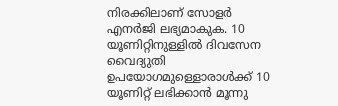നിരക്കിലാണ് സോളർ എനർജി ലഭ്യമാകുക. 10 യൂണിറ്റിനുള്ളിൽ ദിവസേന വൈദ്യുതി ഉപയോഗമുള്ളൊരാൾക്ക് 10 യൂണിറ്റ് ലഭിക്കാൻ മൂന്നു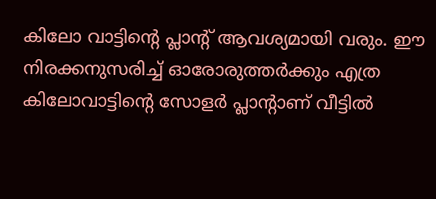കിലോ വാട്ടിന്റെ പ്ലാന്റ് ആവശ്യമായി വരും. ഈ നിരക്കനുസരിച്ച് ഓരോരുത്തർക്കും എത്ര കിലോവാട്ടിന്റെ സോളർ പ്ലാന്റാണ് വീട്ടിൽ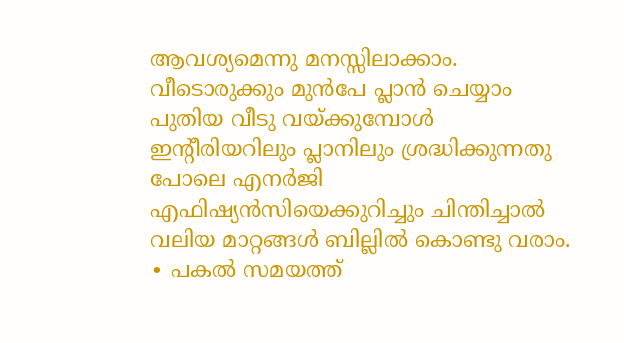ആവശ്യമെന്നു മനസ്സിലാക്കാം.
വീടൊരുക്കും മുൻപേ പ്ലാൻ ചെയ്യാം
പുതിയ വീടു വയ്ക്കുമ്പോൾ ഇന്റീരിയറിലും പ്ലാനിലും ശ്രദ്ധിക്കുന്നതു പോലെ എനർജി എഫിഷ്യൻസിയെക്കുറിച്ചും ചിന്തിച്ചാൽ വലിയ മാറ്റങ്ങൾ ബില്ലിൽ കൊണ്ടു വരാം.
∙ പകൽ സമയത്ത്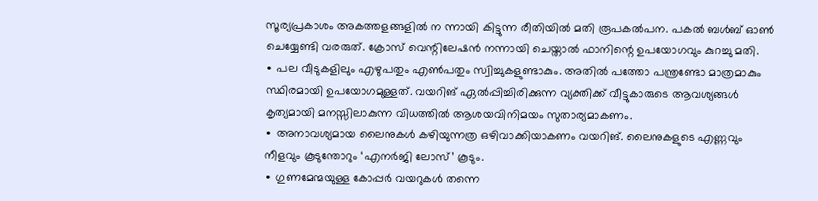സൂര്യപ്രകാശം അകത്തളങ്ങളിൽ ന ന്നായി കിട്ടുന്ന രീതിയിൽ മതി രൂപകൽപന. പകൽ ബൾബ് ഓൺ ചെയ്യേണ്ടി വരരുത്. ക്രോസ് വെന്റിലേഷൻ നന്നായി ചെയ്താൽ ഫാനിന്റെ ഉപയോഗവും കുറച്ചു മതി.
∙ പല വീടുകളിലും എഴുപതും എൺപതും സ്വിച്ചുകളുണ്ടാകും. അതിൽ പത്തോ പന്ത്രണ്ടോ മാത്രമാകും സ്ഥിരമായി ഉപയോഗമുള്ളത്. വയറിങ് ഏൽപ്പിച്ചിരിക്കുന്ന വ്യക്തിക്ക് വീട്ടുകാരുടെ ആവശ്യങ്ങൾ കൃത്യമായി മനസ്സിലാകുന്ന വിധത്തിൽ ആശയവിനിമയം സുതാര്യമാകണം.
∙ അനാവശ്യമായ ലൈനുകൾ കഴിയുന്നത്ര ഒഴിവാക്കിയാകണം വയറിങ്. ലൈനുകളുടെ എണ്ണവും നീളവും കൂടുന്തോറും ‘എനർജി ലോസ്’ കൂടും.
∙ ഗുണമേന്മയുള്ള കോപ്പർ വയറുകൾ തന്നെ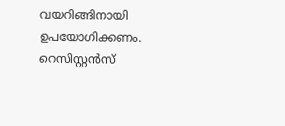വയറിങ്ങിനായി ഉപയോഗിക്കണം. റെസിസ്റ്റൻസ്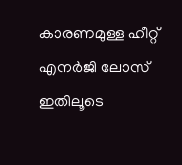കാരണമുള്ള ഹീറ്റ് എനർജി ലോസ് ഇതിലൂടെ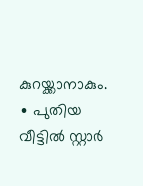കുറയ്ക്കാനാകും.
∙ പുതിയ വീട്ടിൽ സ്റ്റാർ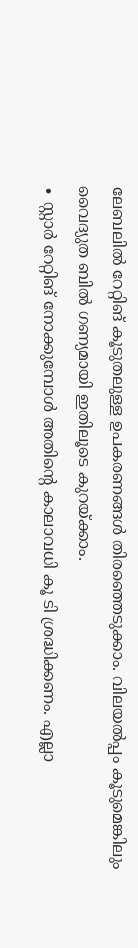ലേബലിൽ റേറ്റിങ് കൂടുതലുള്ള ഉപകരണങ്ങൾ തിരഞ്ഞെടുക്കാം. വിലയൽപ്പം കൂടുമെങ്കിലും വൈദ്യുത ബിൽ ഗണ്യമായി ഇതിലൂടെ കുറയ്ക്കാം.
∙ സ്റ്റാർ റേറ്റിങ് നോക്കുമ്പോൾ അതിന്റെ കാലാവധി കൂ ടി ശ്രദ്ധിക്കണം. എല്ലാ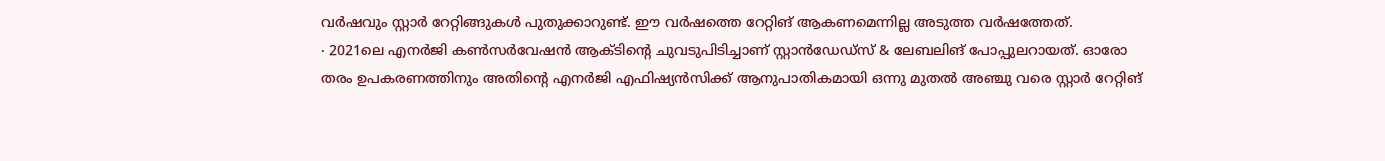വർഷവും സ്റ്റാർ റേറ്റിങ്ങുകൾ പുതുക്കാറുണ്ട്. ഈ വർഷത്തെ റേറ്റിങ് ആകണമെന്നില്ല അടുത്ത വർഷത്തേത്.
∙ 2021ലെ എനർജി കൺസർവേഷൻ ആക്ടിന്റെ ചുവടുപിടിച്ചാണ് സ്റ്റാൻഡേഡ്സ് & ലേബലിങ് പോപ്പുലറായത്. ഓരോ തരം ഉപകരണത്തിനും അതിന്റെ എനർജി എഫിഷ്യൻസിക്ക് ആനുപാതികമായി ഒന്നു മുതൽ അഞ്ചു വരെ സ്റ്റാർ റേറ്റിങ്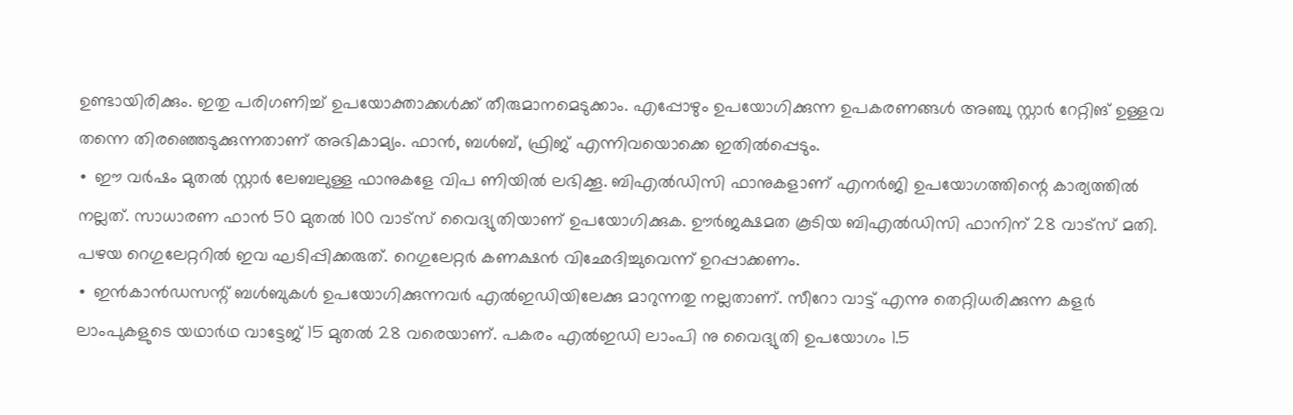ഉണ്ടായിരിക്കും. ഇതു പരിഗണിച്ച് ഉപയോക്താക്കൾക്ക് തീരുമാനമെടുക്കാം. എപ്പോഴും ഉപയോഗിക്കുന്ന ഉപകരണങ്ങൾ അഞ്ചു സ്റ്റാർ റേറ്റിങ് ഉള്ളവ തന്നെ തിരഞ്ഞെടുക്കുന്നതാണ് അഭികാമ്യം. ഫാൻ, ബൾബ്, ഫ്രിജ് എന്നിവയൊക്കെ ഇതിൽപ്പെടും.
∙ ഈ വർഷം മുതൽ സ്റ്റാർ ലേബലുള്ള ഫാനുകളേ വിപ ണിയിൽ ലഭിക്കൂ. ബിഎൽഡിസി ഫാനുകളാണ് എനർജി ഉപയോഗത്തിന്റെ കാര്യത്തിൽ നല്ലത്. സാധാരണ ഫാൻ 50 മുതൽ 100 വാട്സ് വൈദ്യുതിയാണ് ഉപയോഗിക്കുക. ഊർജക്ഷമത കൂടിയ ബിഎൽഡിസി ഫാനിന് 28 വാട്സ് മതി. പഴയ റെഗുലേറ്ററിൽ ഇവ ഘടിപ്പിക്കരുത്. റെഗുലേറ്റർ കണക്ഷൻ വിഛേദിച്ചുവെന്ന് ഉറപ്പാക്കണം.
∙ ഇൻകാൻഡസന്റ് ബൾബുകൾ ഉപയോഗിക്കുന്നവർ എൽഇഡിയിലേക്കു മാറുന്നതു നല്ലതാണ്. സീറോ വാട്ട് എന്നു തെറ്റിധരിക്കുന്ന കളർ ലാംപുകളുടെ യഥാർഥ വാട്ടേജ് 15 മുതൽ 28 വരെയാണ്. പകരം എൽഇഡി ലാംപി നു വൈദ്യുതി ഉപയോഗം 1.5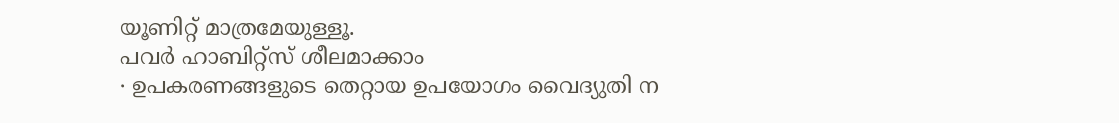യൂണിറ്റ് മാത്രമേയുള്ളൂ.
പവർ ഹാബിറ്റ്സ് ശീലമാക്കാം
∙ ഉപകരണങ്ങളുടെ തെറ്റായ ഉപയോഗം വൈദ്യുതി ന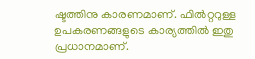ഷ്ടത്തിനു കാരണമാണ്. ഫിൽറ്ററുള്ള ഉപകരണങ്ങളുടെ കാര്യത്തിൽ ഇതു പ്രധാനമാണ്.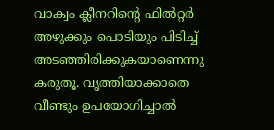വാക്വം ക്ലീനറിന്റെ ഫിൽറ്റർ അഴുക്കും പൊടിയും പിടിച്ച് അടഞ്ഞിരിക്കുകയാണെന്നു കരുതൂ. വൃത്തിയാക്കാതെ വീണ്ടും ഉപയോഗിച്ചാൽ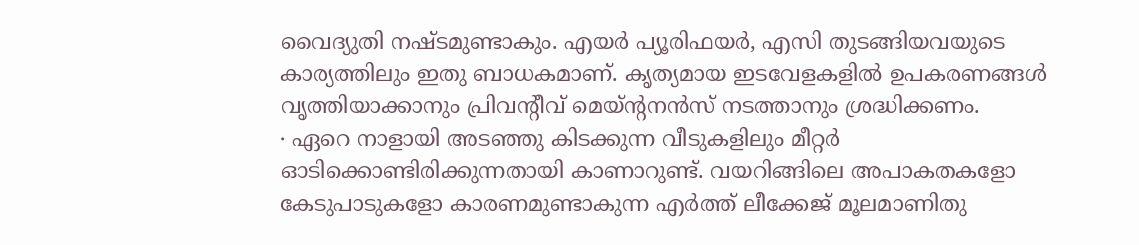വൈദ്യുതി നഷ്ടമുണ്ടാകും. എയർ പ്യൂരിഫയർ, എസി തുടങ്ങിയവയുടെ കാര്യത്തിലും ഇതു ബാധകമാണ്. കൃത്യമായ ഇടവേളകളിൽ ഉപകരണങ്ങൾ വൃത്തിയാക്കാനും പ്രിവന്റീവ് മെയ്ന്റനൻസ് നടത്താനും ശ്രദ്ധിക്കണം.
∙ ഏറെ നാളായി അടഞ്ഞു കിടക്കുന്ന വീടുകളിലും മീറ്റർ ഓടിക്കൊണ്ടിരിക്കുന്നതായി കാണാറുണ്ട്. വയറിങ്ങിലെ അപാകതകളോ കേടുപാടുകളോ കാരണമുണ്ടാകുന്ന എർത്ത് ലീക്കേജ് മൂലമാണിതു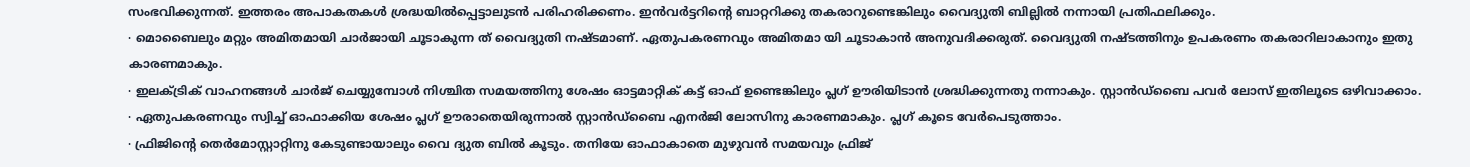സംഭവിക്കുന്നത്. ഇത്തരം അപാകതകൾ ശ്രദ്ധയിൽപ്പെട്ടാലുടൻ പരിഹരിക്കണം. ഇൻവർട്ടറിന്റെ ബാറ്ററിക്കു തകരാറുണ്ടെങ്കിലും വൈദ്യുതി ബില്ലിൽ നന്നായി പ്രതിഫലിക്കും.
∙ മൊബൈലും മറ്റും അമിതമായി ചാർജായി ചൂടാകുന്ന ത് വൈദ്യുതി നഷ്ടമാണ്. ഏതുപകരണവും അമിതമാ യി ചൂടാകാൻ അനുവദിക്കരുത്. വൈദ്യുതി നഷ്ടത്തിനും ഉപകരണം തകരാറിലാകാനും ഇതു കാരണമാകും.
∙ ഇലക്ട്രിക് വാഹനങ്ങൾ ചാർജ് ചെയ്യുമ്പോൾ നിശ്ചിത സമയത്തിനു ശേഷം ഓട്ടമാറ്റിക് കട്ട് ഓഫ് ഉണ്ടെങ്കിലും പ്ലഗ് ഊരിയിടാൻ ശ്രദ്ധിക്കുന്നതു നന്നാകും. സ്റ്റാൻഡ്ബൈ പവർ ലോസ് ഇതിലൂടെ ഒഴിവാക്കാം.
∙ ഏതുപകരണവും സ്വിച്ച് ഓഫാക്കിയ ശേഷം പ്ലഗ് ഊരാതെയിരുന്നാൽ സ്റ്റാൻഡ്ബൈ എനർജി ലോസിനു കാരണമാകും. പ്ലഗ് കൂടെ വേർപെടുത്താം.
∙ ഫ്രിജിന്റെ തെർമോസ്റ്റാറ്റിനു കേടുണ്ടായാലും വൈ ദ്യുത ബിൽ കൂടും. തനിയേ ഓഫാകാതെ മുഴുവൻ സമയവും ഫ്രിജ്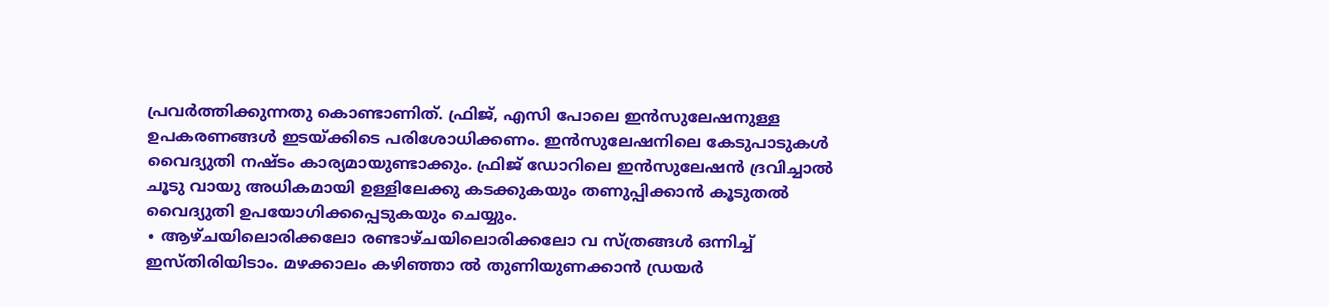പ്രവർത്തിക്കുന്നതു കൊണ്ടാണിത്. ഫ്രിജ്, എസി പോലെ ഇൻസുലേഷനുള്ള ഉപകരണങ്ങൾ ഇടയ്ക്കിടെ പരിശോധിക്കണം. ഇൻസുലേഷനിലെ കേടുപാടുകൾ വൈദ്യുതി നഷ്ടം കാര്യമായുണ്ടാക്കും. ഫ്രിജ് ഡോറിലെ ഇൻസുലേഷൻ ദ്രവിച്ചാൽ ചൂടു വായു അധികമായി ഉള്ളിലേക്കു കടക്കുകയും തണുപ്പിക്കാൻ കൂടുതൽ വൈദ്യുതി ഉപയോഗിക്കപ്പെടുകയും ചെയ്യും.
∙ ആഴ്ചയിലൊരിക്കലോ രണ്ടാഴ്ചയിലൊരിക്കലോ വ സ്ത്രങ്ങൾ ഒന്നിച്ച് ഇസ്തിരിയിടാം. മഴക്കാലം കഴിഞ്ഞാ ൽ തുണിയുണക്കാൻ ഡ്രയർ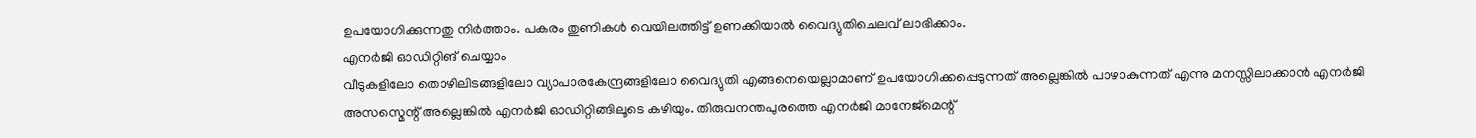ഉപയോഗിക്കുന്നതു നിർത്താം. പകരം തുണികൾ വെയിലത്തിട്ട് ഉണക്കിയാൽ വൈദ്യുതിചെലവ് ലാഭിക്കാം.
എനർജി ഓഡിറ്റിങ് ചെയ്യാം
വീടുകളിലോ തൊഴിലിടങ്ങളിലോ വ്യാപാരകേന്ദ്രങ്ങളിലോ വൈദ്യുതി എങ്ങനെയെല്ലാമാണ് ഉപയോഗിക്കപ്പെടുന്നത് അല്ലെങ്കിൽ പാഴാകുന്നത് എന്നു മനസ്സിലാക്കാൻ എനർജി അസസ്മെന്റ് അല്ലെങ്കിൽ എനർജി ഓഡിറ്റിങ്ങിലൂടെ കഴിയും. തിരുവനന്തപുരത്തെ എനർജി മാനേജ്മെന്റ്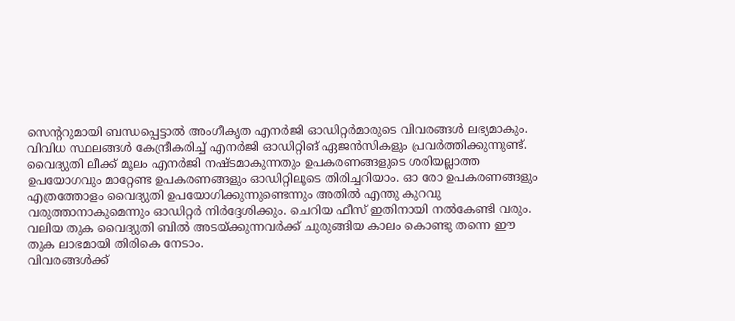സെന്ററുമായി ബന്ധപ്പെട്ടാൽ അംഗീകൃത എനർജി ഓഡിറ്റർമാരുടെ വിവരങ്ങൾ ലഭ്യമാകും. വിവിധ സ്ഥലങ്ങൾ കേന്ദ്രീകരിച്ച് എനർജി ഓഡിറ്റിങ് ഏജൻസികളും പ്രവർത്തിക്കുന്നുണ്ട്.
വൈദ്യുതി ലീക്ക് മൂലം എനർജി നഷ്ടമാകുന്നതും ഉപകരണങ്ങളുടെ ശരിയല്ലാത്ത ഉപയോഗവും മാറ്റേണ്ട ഉപകരണങ്ങളും ഓഡിറ്റിലൂടെ തിരിച്ചറിയാം. ഓ രോ ഉപകരണങ്ങളും എത്രത്തോളം വൈദ്യുതി ഉപയോഗിക്കുന്നുണ്ടെന്നും അതിൽ എന്തു കുറവു വരുത്താനാകുമെന്നും ഓഡിറ്റർ നിർദ്ദേശിക്കും. ചെറിയ ഫീസ് ഇതിനായി നൽകേണ്ടി വരും. വലിയ തുക വൈദ്യുതി ബിൽ അടയ്ക്കുന്നവർക്ക് ചുരുങ്ങിയ കാലം കൊണ്ടു തന്നെ ഈ തുക ലാഭമായി തിരികെ നേടാം.
വിവരങ്ങൾക്ക്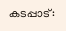കടപ്പാട്: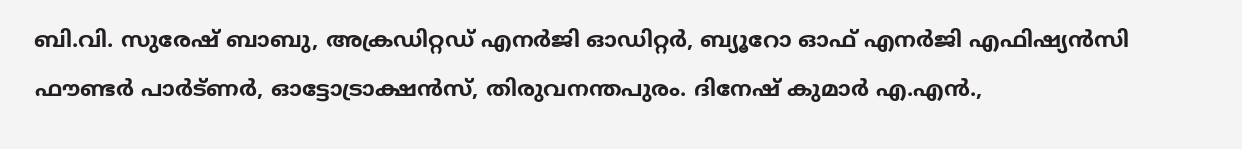ബി.വി. സുരേഷ് ബാബു, അക്രഡിറ്റഡ് എനർജി ഓഡിറ്റർ, ബ്യൂറോ ഓഫ് എനർജി എഫിഷ്യൻസി ഫൗണ്ടർ പാർട്ണർ, ഓട്ടോട്രാക്ഷൻസ്, തിരുവനന്തപുരം. ദിനേഷ് കുമാർ എ.എൻ.,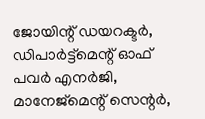ജോയിന്റ് ഡയറക്ടർ, ഡിപാർട്ട്മെന്റ് ഓഫ് പവർ എനർജി, മാനേജ്മെന്റ് സെന്റർ,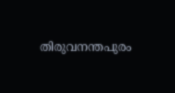തിരുവനന്തപുരം